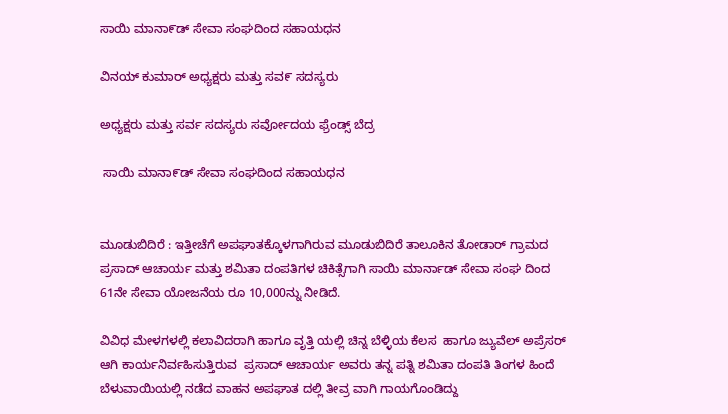ಸಾಯಿ ಮಾನಾ೯ಡ್ ಸೇವಾ ಸಂಘದಿಂದ ಸಹಾಯಧನ

ವಿನಯ್ ಕುಮಾರ್ ಅಧ್ಯಕ್ಷರು ಮತ್ತು ಸವ೯ ಸದಸ್ಯರು

ಅಧ್ಯಕ್ಷರು ಮತ್ತು ಸರ್ವ ಸದಸ್ಯರು ಸರ್ವೋದಯ ಫ್ರೆಂಡ್ಸ್ ಬೆದ್ರ

 ಸಾಯಿ ಮಾನಾ೯ಡ್ ಸೇವಾ ಸಂಘದಿಂದ ಸಹಾಯಧನ


ಮೂಡುಬಿದಿರೆ : ಇತ್ತೀಚೆಗೆ ಅಪಘಾತಕ್ಕೊಳಗಾಗಿರುವ ಮೂಡುಬಿದಿರೆ ತಾಲೂಕಿನ ತೋಡಾರ್ ಗ್ರಾಮದ ಪ್ರಸಾದ್ ಆಚಾರ್ಯ ಮತ್ತು ಶಮಿತಾ ದಂಪತಿಗಳ ಚಿಕಿತ್ಸೆಗಾಗಿ ಸಾಯಿ ಮಾರ್ನಾಡ್ ಸೇವಾ ಸಂಘ ದಿಂದ 61ನೇ ಸೇವಾ ಯೋಜನೆಯ ರೂ 10,000ನ್ನು ನೀಡಿದೆ.

ವಿವಿಧ ಮೇಳಗಳಲ್ಲಿ ಕಲಾವಿದರಾಗಿ ಹಾಗೂ ವೃತ್ತಿ ಯಲ್ಲಿ ಚಿನ್ನ ಬೆಳ್ಳಿಯ ಕೆಲಸ  ಹಾಗೂ ಜ್ಯುವೆಲ್ ಅಪ್ರೆಸರ್ ಆಗಿ ಕಾರ್ಯನಿರ್ವಹಿಸುತ್ತಿರುವ  ಪ್ರಸಾದ್ ಆಚಾರ್ಯ ಅವರು ತನ್ನ ಪತ್ನಿ ಶಮಿತಾ ದಂಪತಿ ತಿಂಗಳ ಹಿಂದೆ ಬೆಳುವಾಯಿಯಲ್ಲಿ ನಡೆದ ವಾಹನ ಅಪಘಾತ ದಲ್ಲಿ ತೀವ್ರ ವಾಗಿ ಗಾಯಗೊಂಡಿದ್ದು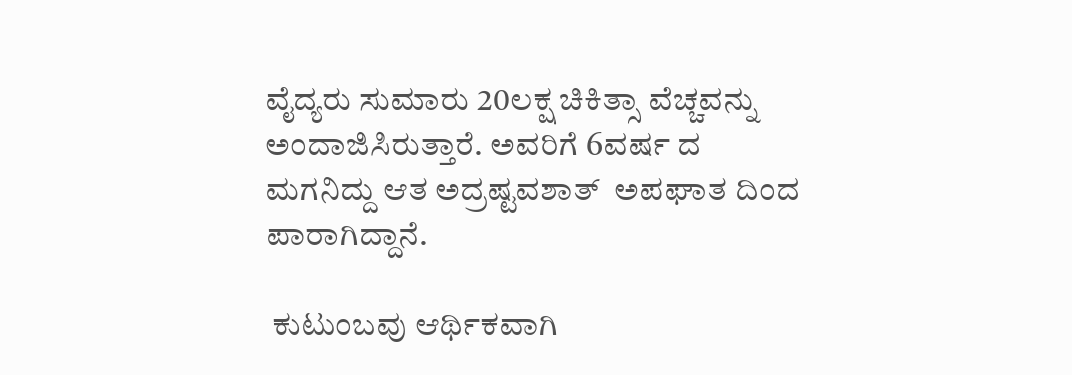ವೈದ್ಯರು ಸುಮಾರು 20ಲಕ್ಷ ಚಿಕಿತ್ಸಾ ವೆಚ್ಚವನ್ನು ಅಂದಾಜಿಸಿರುತ್ತಾರೆ. ಅವರಿಗೆ 6ವರ್ಷ ದ ಮಗನಿದ್ದು ಆತ ಅದ್ರಷ್ಟವಶಾತ್  ಅಪಘಾತ ದಿಂದ ಪಾರಾಗಿದ್ದಾನೆ.

 ಕುಟುಂಬವು ಆರ್ಥಿಕವಾಗಿ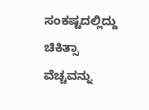ಸಂಕಷ್ಟದಲ್ಲಿದ್ದು ಚಿಕಿತ್ಸಾ ವೆಚ್ಚವನ್ನು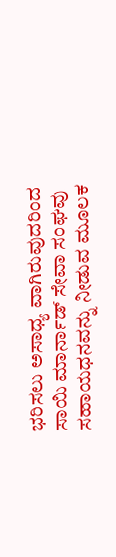ಭರಿಸಲು ಅಸಾಧ್ಯ ವಾಗಿರುವುದರಿಂದ  ಸಾಯಿ ಮಾರ್ನಾಡ್ ಸೇವಾ ಸಂಘವು ಸಹಾಯಧನವನ್ನು ನೀಡುವ ಮೂಲಕ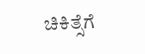ಚಿಕಿತ್ಸೆಗೆ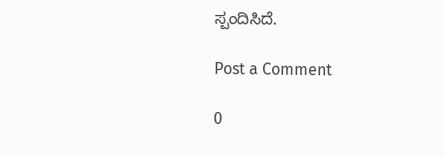ಸ್ಪಂದಿಸಿದೆ.

Post a Comment

0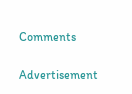Comments

Advertisement